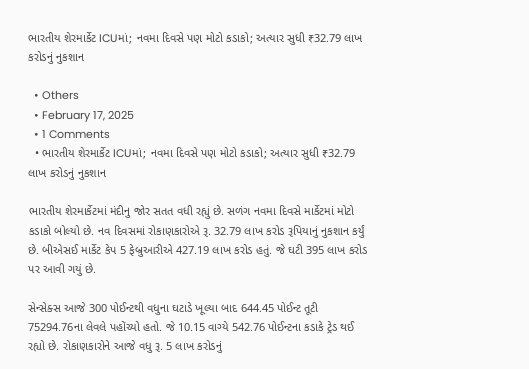ભારતીય શેરમાર્કેટ ICUમાં; નવમા દિવસે પણ મોટો કડાકો; અત્યાર સુધી ₹32.79 લાખ કરોડનું નુકશાન

  • Others
  • February 17, 2025
  • 1 Comments
  • ભારતીય શેરમાર્કેટ ICUમાં; નવમા દિવસે પણ મોટો કડાકો; અત્યાર સુધી ₹32.79 લાખ કરોડનું નુકશાન

ભારતીય શેરમાર્કેટમાં મંદીનુ જોર સતત વધી રહ્યું છે. સળંગ નવમા દિવસે માર્કેટમાં મોટો કડાકો બોલ્યો છે. નવ દિવસમાં રોકાણકારોએ રૂ. 32.79 લાખ કરોડ રૂપિયાનું નુકશાન કર્યું છે. બીએસઈ માર્કેટ કેપ 5 ફેબ્રુઆરીએ 427.19 લાખ કરોડ હતું. જે ઘટી 395 લાખ કરોડ પર આવી ગયું છે.

સેન્સેક્સ આજે 300 પોઈન્ટથી વધુના ઘટાડે ખૂલ્યા બાદ 644.45 પોઈન્ટ તૂટી 75294.76ના લેવલે પહોંચ્યો હતો. જે 10.15 વાગ્યે 542.76 પોઈન્ટના કડાકે ટ્રેડ થઈ રહ્યો છે. રોકાણકારોને આજે વધુ રૂ. 5 લાખ કરોડનું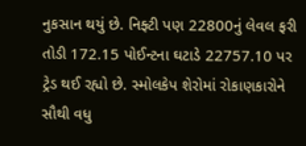નુકસાન થયું છે. નિફ્ટી પણ 22800નું લેવલ ફરી તોડી 172.15 પોઈન્ટના ઘટાડે 22757.10 પર ટ્રેડ થઈ રહ્યો છે. સ્મોલકેપ શેરોમાં રોકાણકારોને સૌથી વધુ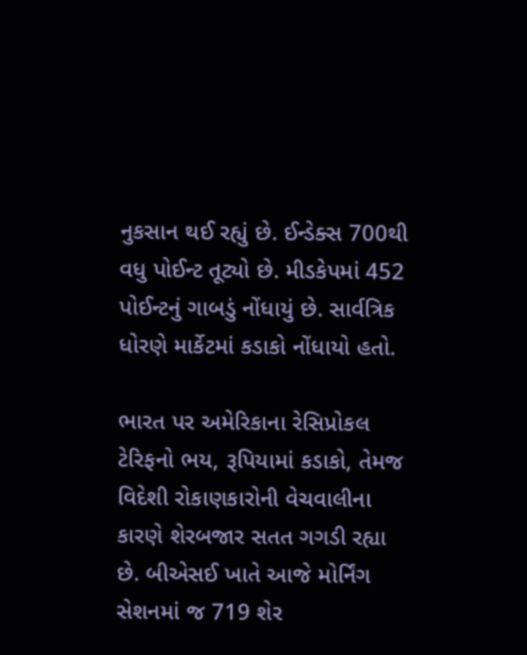નુકસાન થઈ રહ્યું છે. ઈન્ડેક્સ 700થી વધુ પોઈન્ટ તૂટ્યો છે. મીડકેપમાં 452 પોઈન્ટનું ગાબડું નોંધાયું છે. સાર્વત્રિક ધોરણે માર્કેટમાં કડાકો નોંધાયો હતો.

ભારત પર અમેરિકાના રેસિપ્રોકલ ટેરિફનો ભય, રૂપિયામાં કડાકો, તેમજ વિદેશી રોકાણકારોની વેચવાલીના કારણે શેરબજાર સતત ગગડી રહ્યા છે. બીએસઈ ખાતે આજે મોર્નિંગ સેશનમાં જ 719 શેર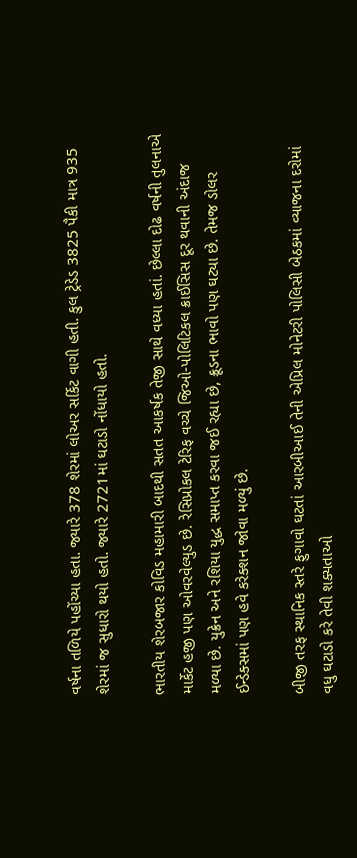વર્ષના તળિયે પહોંચ્યા હતા. જ્યારે 378 શેરમાં લોઅર સર્કિટ વાગી હતી. કુલ ટ્રેડેડ 3825 પૈકી માત્ર 935 શેરમાં જ સુધારો થયો હતો. જ્યારે 2721માં ઘટાડો નોંધાયો હતો.

ભારતીય શેરબજાર કોવિડ મહામારી બાદથી સતત આકર્ષક તેજી સાથે વધ્યા હતાં. છેલ્લા દોઢ વર્ષની તુલનાએ માર્કેટ હજી પણ ઓવરવેલ્યુડ છે. રેસિપ્રોકલ ટેરિફ વચ્ચે જિઓ-પોલિટિકલ ક્રાઈસિસ દૂર થવાની અંદાજ મળ્યા છે. યુક્રેન અને રશિયા યુદ્ધ સમાપ્ત કરવા જઈ રહ્યા છે, ક્રૂડના ભાવો પણ ઘટ્યા છે. તેમજ ડોલર ઈન્ડેક્સમાં પણ હવે કરેક્શન જોવા મળ્યું છે.

બીજી તરફ સ્થાનિક સ્તરે ફુગાવો ઘટતાં આરબીઆઈ તેની એપ્રિલ મોનેટરી પોલિસી બેઠકમાં વ્યાજના દરોમાં વધુ ઘટાડો કરે તેવી શક્યતાઓ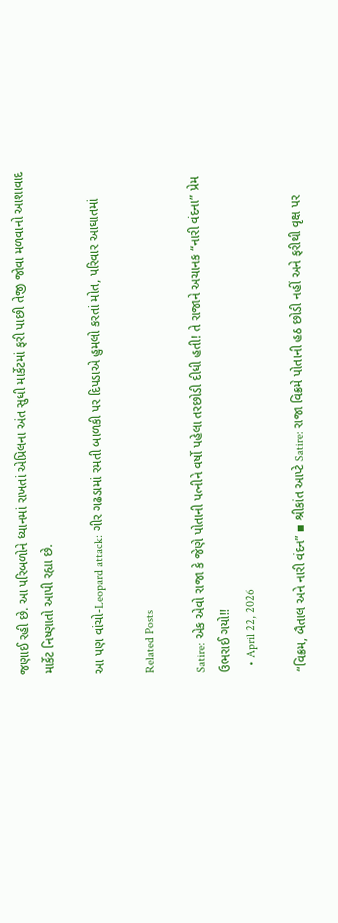જણાઈ રહી છે. આ પરિબળોને ધ્યાનમાં રાખતાં એપ્રિલના અંત સુધી માર્કેટમાં ફરી પાછી તેજી જોવા મળવાનો આશાવાદ માર્કેટ નિષ્ણાતો આપી રહ્યા છે.

આ પણ વાંચો-Leopard attack: ગીર ગઢડામાં રમતી બાળકી પર દિપડાએ હુમલો કરતાં મોત, પરિવાર આઘાતમાં

Related Posts

Satire: એક એવો રાજા કે જેણે પોતાની પત્નીને વર્ષો પહેલા તરછોડી દીધી હતી! તે રાજાને અચાનક “નારી વંદના” પ્રેમ ઉભરાઈ ગયો!!
  • April 22, 2026

“વિક્રમ, બૈતાલ અને નારી વંદન” ▪ શ્રીકાંત આપ્ટે Satire: રાજા વિક્રમે પોતાની હઠ છોડી નહીં અને ફરીથી વૃક્ષ પર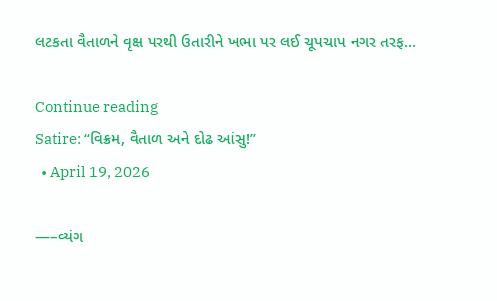લટકતા વૈતાળને વૃક્ષ પરથી ઉતારીને ખભા પર લઈ ચૂપચાપ નગર તરફ…

Continue reading
Satire: “વિક્રમ, વૈતાળ અને દોઢ આંસુ!”
  • April 19, 2026

—–વ્યંગ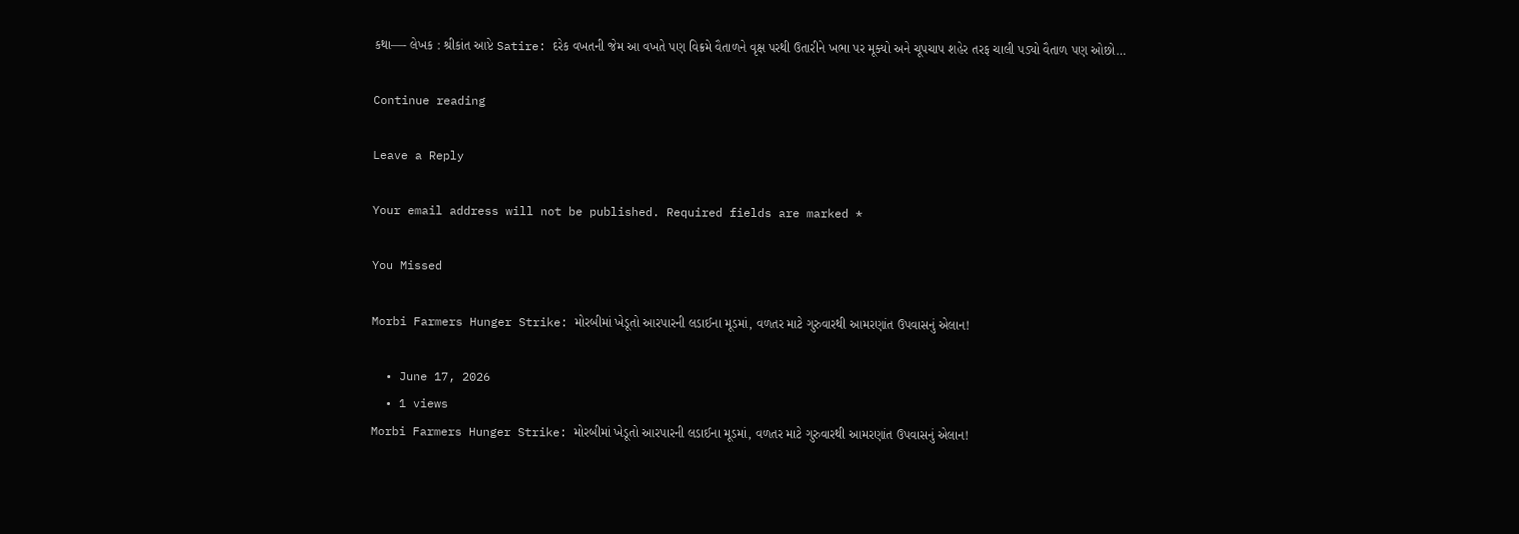કથા—- લેખક : શ્રીકાંત આપ્ટે Satire: દરેક વખતની જેમ આ વખતે પણ વિક્રમે વૈતાળને વૃક્ષ પરથી ઉતારીને ખભા પર મૂક્યો અને ચૂપચાપ શહેર તરફ ચાલી પડ્યો વૈતાળ પણ ઓછો…

Continue reading

Leave a Reply

Your email address will not be published. Required fields are marked *

You Missed

Morbi Farmers Hunger Strike: મોરબીમાં ખેડૂતો આરપારની લડાઈના મૂડમાં, વળતર માટે ગુરુવારથી આમરણાંત ઉપવાસનું એલાન!

  • June 17, 2026
  • 1 views
Morbi Farmers Hunger Strike: મોરબીમાં ખેડૂતો આરપારની લડાઈના મૂડમાં, વળતર માટે ગુરુવારથી આમરણાંત ઉપવાસનું એલાન!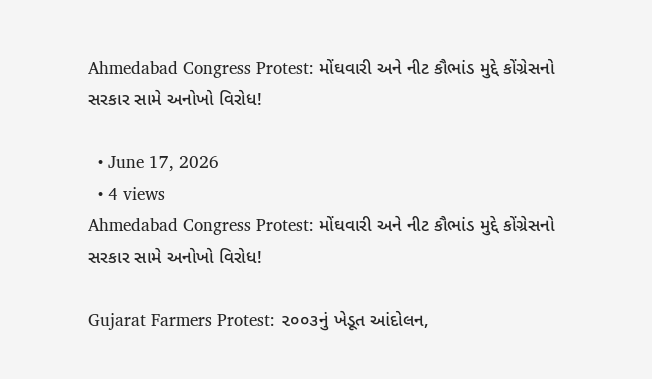Ahmedabad Congress Protest: મોંઘવારી અને નીટ કૌભાંડ મુદ્દે કોંગ્રેસનો સરકાર સામે અનોખો વિરોધ!

  • June 17, 2026
  • 4 views
Ahmedabad Congress Protest: મોંઘવારી અને નીટ કૌભાંડ મુદ્દે કોંગ્રેસનો સરકાર સામે અનોખો વિરોધ!

Gujarat Farmers Protest: ૨૦૦૩નું ખેડૂત આંદોલન,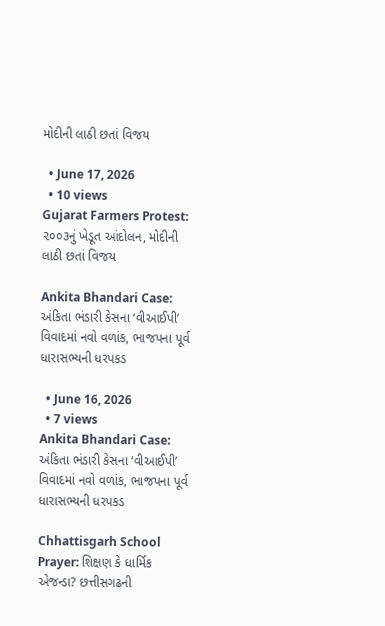મોદીની લાઠી છતાં વિજય

  • June 17, 2026
  • 10 views
Gujarat Farmers Protest: ૨૦૦૩નું ખેડૂત આંદોલન, મોદીની લાઠી છતાં વિજય

Ankita Bhandari Case: અંકિતા ભંડારી કેસના ‘વીઆઈપી’ વિવાદમાં નવો વળાંક, ભાજપના પૂર્વ ધારાસભ્યની ધરપકડ

  • June 16, 2026
  • 7 views
Ankita Bhandari Case: અંકિતા ભંડારી કેસના ‘વીઆઈપી’ વિવાદમાં નવો વળાંક, ભાજપના પૂર્વ ધારાસભ્યની ધરપકડ

Chhattisgarh School Prayer: શિક્ષણ કે ધાર્મિક એજન્ડા? છત્તીસગઢની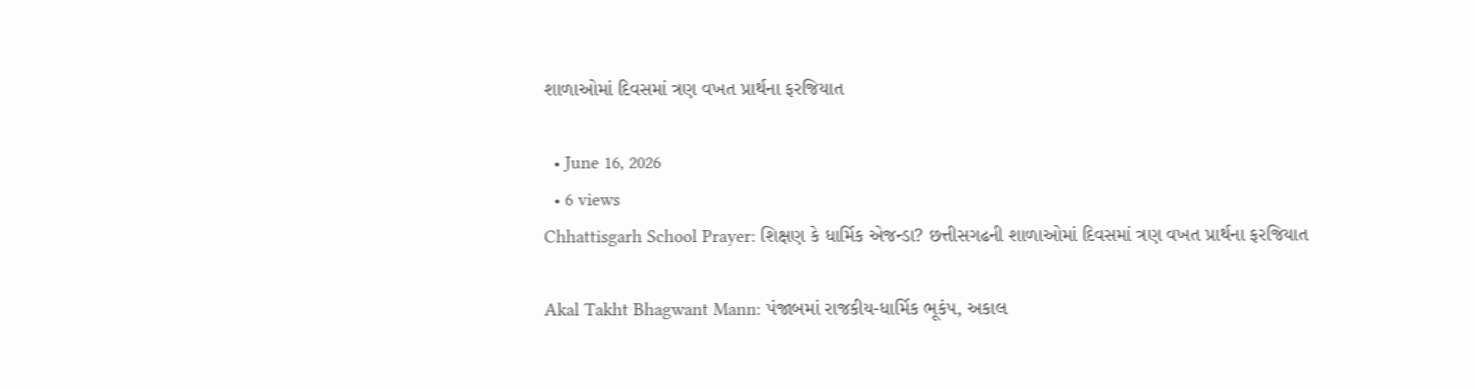શાળાઓમાં દિવસમાં ત્રણ વખત પ્રાર્થના ફરજિયાત

  • June 16, 2026
  • 6 views
Chhattisgarh School Prayer: શિક્ષણ કે ધાર્મિક એજન્ડા? છત્તીસગઢની શાળાઓમાં દિવસમાં ત્રણ વખત પ્રાર્થના ફરજિયાત

Akal Takht Bhagwant Mann: પંજાબમાં રાજકીય-ધાર્મિક ભૂકંપ, અકાલ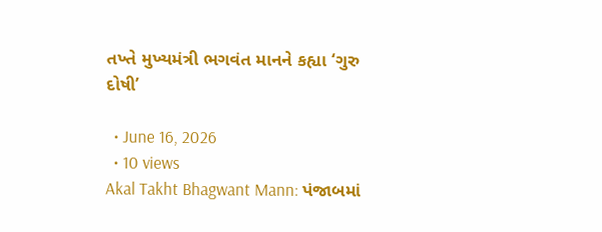તખ્તે મુખ્યમંત્રી ભગવંત માનને કહ્યા ‘ગુરુ દોષી’

  • June 16, 2026
  • 10 views
Akal Takht Bhagwant Mann: પંજાબમાં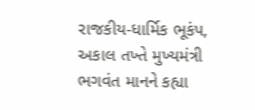રાજકીય-ધાર્મિક ભૂકંપ, અકાલ તખ્તે મુખ્યમંત્રી ભગવંત માનને કહ્યા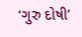‘ગુરુ દોષી’